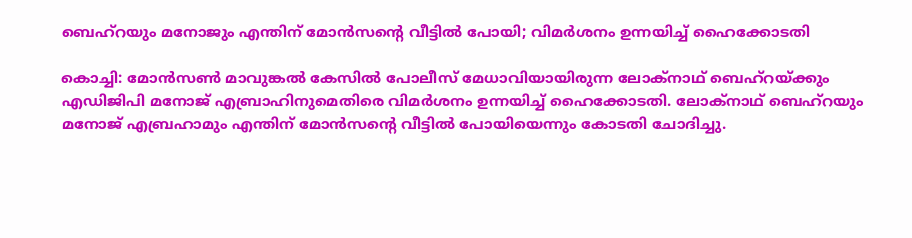ബെഹ്‌റയും മനോജും എന്തിന് മോന്‍സന്റെ വീട്ടില്‍ പോയി; വിമര്‍ശനം ഉന്നയിച്ച് ഹൈക്കോടതി

കൊച്ചി: മോന്‍സണ്‍ മാവുങ്കല്‍ കേസില്‍ പോലീസ് മേധാവിയായിരുന്ന ലോക്‌നാഥ് ബെഹ്‌റയ്ക്കും എഡിജിപി മനോജ് എബ്രാഹിനുമെതിരെ വിമര്‍ശനം ഉന്നയിച്ച് ഹൈക്കോടതി. ലോക്‌നാഥ് ബെഹ്‌റയും മനോജ് എബ്രഹാമും എന്തിന് മോന്‍സന്റെ വീട്ടില്‍ പോയിയെന്നും കോടതി ചോദിച്ചു.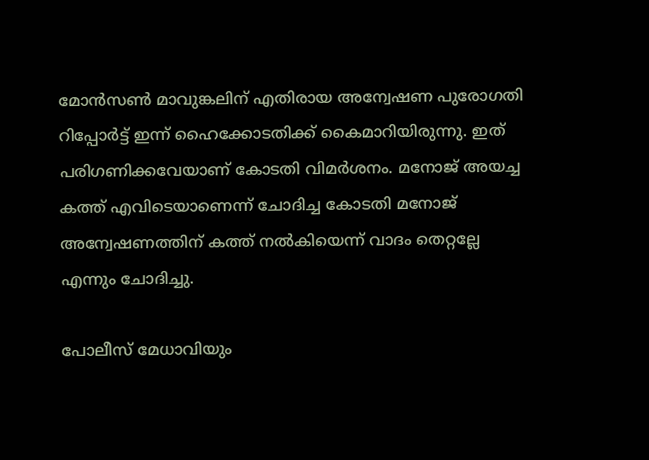മോന്‍സണ്‍ മാവുങ്കലിന് എതിരായ അന്വേഷണ പുരോഗതി റിപ്പോര്‍ട്ട് ഇന്ന് ഹൈക്കോടതിക്ക് കൈമാറിയിരുന്നു. ഇത് പരിഗണിക്കവേയാണ് കോടതി വിമര്‍ശനം. മനോജ് അയച്ച കത്ത് എവിടെയാണെന്ന് ചോദിച്ച കോടതി മനോജ് അന്വേഷണത്തിന് കത്ത് നല്‍കിയെന്ന് വാദം തെറ്റല്ലേ എന്നും ചോദിച്ചു.

പോലീസ് മേധാവിയും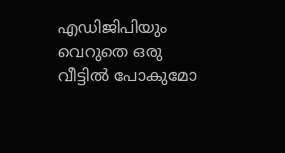എഡിജിപിയും വെറുതെ ഒരു വീട്ടില്‍ പോകുമോ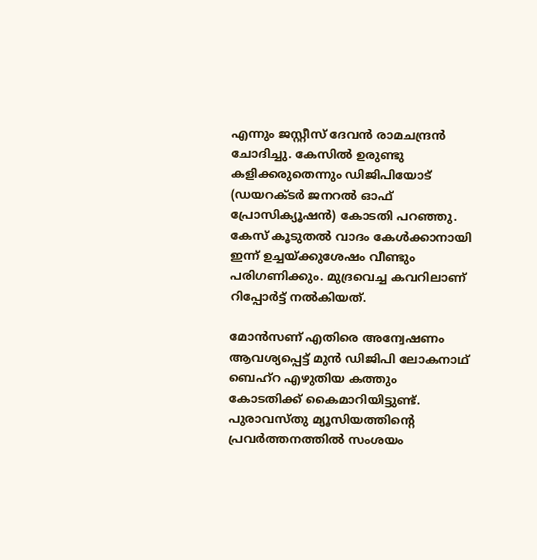എന്നും ജസ്റ്റീസ് ദേവന്‍ രാമചന്ദ്രന്‍ ചോദിച്ചു. കേസില്‍ ഉരുണ്ടു കളിക്കരുതെന്നും ഡിജിപിയോട് (ഡയറക്ടര്‍ ജനറല്‍ ഓഫ് പ്രോസിക്യൂഷന്‍) കോടതി പറഞ്ഞു. കേസ് കൂടുതല്‍ വാദം കേള്‍ക്കാനായി ഇന്ന് ഉച്ചയ്ക്കുശേഷം വീണ്ടും പരിഗണിക്കും. മുദ്രവെച്ച കവറിലാണ് റിപ്പോര്‍ട്ട് നല്‍കിയത്.

മോന്‍സണ് എതിരെ അന്വേഷണം ആവശ്യപ്പെട്ട് മുന്‍ ഡിജിപി ലോകനാഥ് ബെഹ്‌റ എഴുതിയ കത്തും കോടതിക്ക് കൈമാറിയിട്ടുണ്ട്. പുരാവസ്തു മ്യൂസിയത്തിന്റെ പ്രവര്‍ത്തനത്തില്‍ സംശയം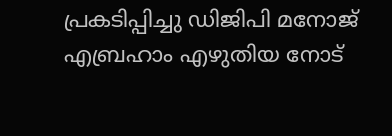പ്രകടിപ്പിച്ചു ഡിജിപി മനോജ് എബ്രഹാം എഴുതിയ നോട്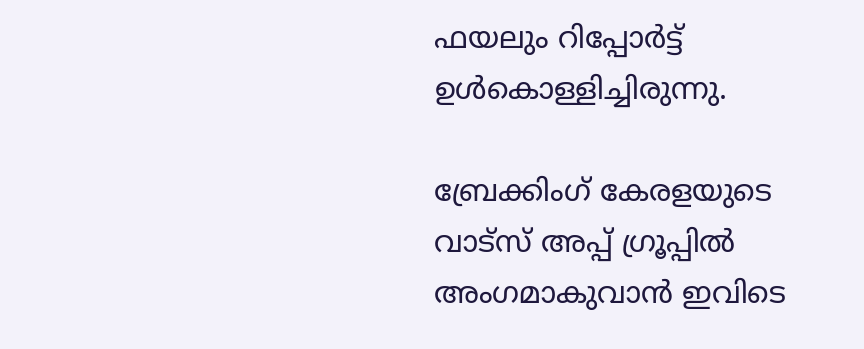ഫയലും റിപ്പോര്‍ട്ട് ഉള്‍കൊള്ളിച്ചിരുന്നു.

ബ്രേക്കിംഗ് കേരളയുടെ വാട്സ് അപ്പ് ഗ്രൂപ്പിൽ അംഗമാകുവാൻ ഇവിടെ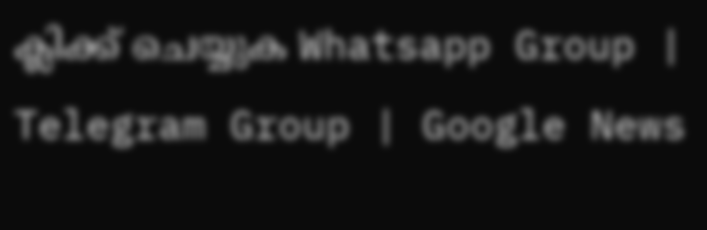ക്ലിക്ക് ചെയ്യുക Whatsapp Group | Telegram Group | Google News